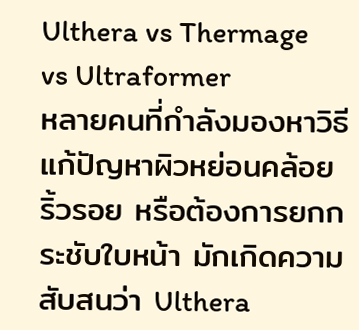Ulthera vs Thermage vs Ultraformer
หลายคนที่กำลังมองหาวิธีแก้ปัญหาผิวหย่อนคล้อย ริ้วรอย หรือต้องการยกกระชับใบหน้า มักเกิดความสับสนว่า Ulthera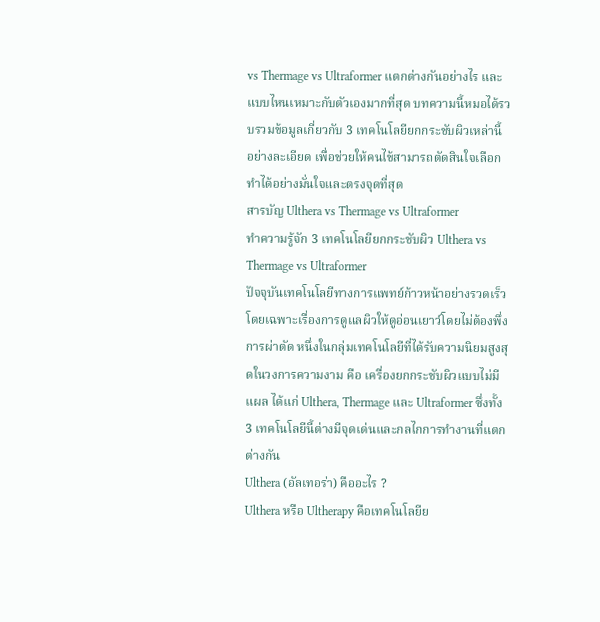vs Thermage vs Ultraformer แตกต่างกันอย่างไร และแบบไหนเหมาะกับตัวเองมากที่สุด บทความนี้หมอได้รวบรวมข้อมูลเกี่ยวกับ 3 เทคโนโลยียกกระชับผิวเหล่านี้ อย่างละเอียด เพื่อช่วยให้คนไข้สามารถตัดสินใจเลือกทำได้อย่างมั่นใจและตรงจุดที่สุด
สารบัญ Ulthera vs Thermage vs Ultraformer
ทำความรู้จัก 3 เทคโนโลยียกกระชับผิว Ulthera vs Thermage vs Ultraformer
ปัจจุบันเทคโนโลยีทางการแพทย์ก้าวหน้าอย่างรวดเร็ว โดยเฉพาะเรื่องการดูแลผิวให้ดูอ่อนเยาว์โดยไม่ต้องพึ่งการผ่าตัด หนึ่งในกลุ่มเทคโนโลยีที่ได้รับความนิยมสูงสุดในวงการความงาม คือ เครื่องยกกระชับผิวแบบไม่มีแผล ได้แก่ Ulthera, Thermage และ Ultraformer ซึ่งทั้ง 3 เทคโนโลยีนี้ต่างมีจุดเด่นและกลไกการทำงานที่แตกต่างกัน
Ulthera (อัลเทอร่า) คืออะไร ?
Ulthera หรือ Ultherapy คือเทคโนโลยีย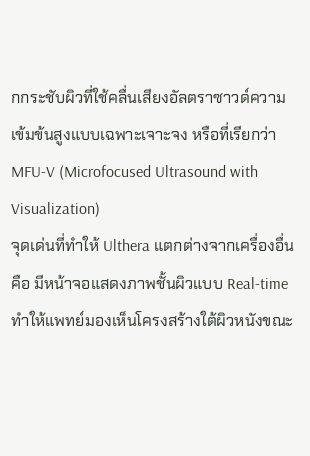กกระชับผิวที่ใช้คลื่นเสียงอัลตราซาวด์ความเข้มข้นสูงแบบเฉพาะเจาะจง หรือที่เรียกว่า MFU-V (Microfocused Ultrasound with Visualization)
จุดเด่นที่ทำให้ Ulthera แตกต่างจากเครื่องอื่นคือ มีหน้าจอแสดงภาพชั้นผิวแบบ Real-time ทำให้แพทย์มองเห็นโครงสร้างใต้ผิวหนังขณะ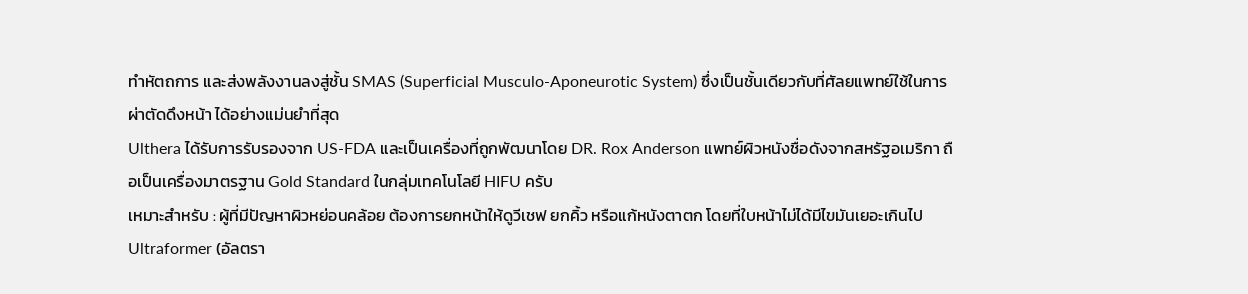ทำหัตถการ และส่งพลังงานลงสู่ชั้น SMAS (Superficial Musculo-Aponeurotic System) ซึ่งเป็นชั้นเดียวกับที่ศัลยแพทย์ใช้ในการผ่าตัดดึงหน้า ได้อย่างแม่นยำที่สุด
Ulthera ได้รับการรับรองจาก US-FDA และเป็นเครื่องที่ถูกพัฒนาโดย DR. Rox Anderson แพทย์ผิวหนังชื่อดังจากสหรัฐอเมริกา ถือเป็นเครื่องมาตรฐาน Gold Standard ในกลุ่มเทคโนโลยี HIFU ครับ
เหมาะสำหรับ : ผู้ที่มีปัญหาผิวหย่อนคล้อย ต้องการยกหน้าให้ดูวีเชฟ ยกคิ้ว หรือแก้หนังตาตก โดยที่ใบหน้าไม่ได้มีไขมันเยอะเกินไป
Ultraformer (อัลตรา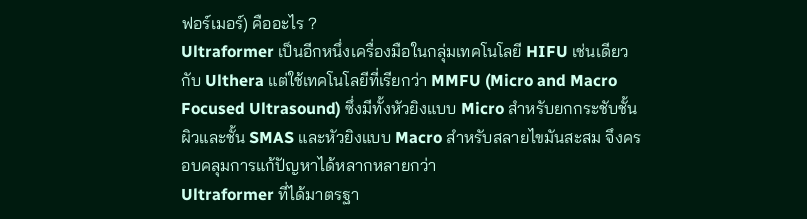ฟอร์เมอร์) คืออะไร ?
Ultraformer เป็นอีกหนึ่งเครื่องมือในกลุ่มเทคโนโลยี HIFU เช่นเดียวกับ Ulthera แต่ใช้เทคโนโลยีที่เรียกว่า MMFU (Micro and Macro Focused Ultrasound) ซึ่งมีทั้งหัวยิงแบบ Micro สำหรับยกกระชับชั้นผิวและชั้น SMAS และหัวยิงแบบ Macro สำหรับสลายไขมันสะสม จึงครอบคลุมการแก้ปัญหาได้หลากหลายกว่า
Ultraformer ที่ได้มาตรฐา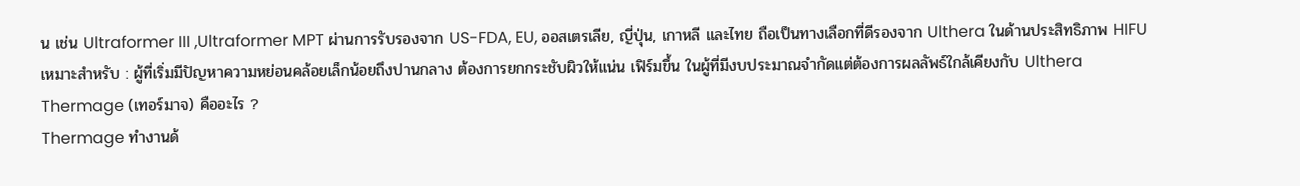น เช่น Ultraformer III ,Ultraformer MPT ผ่านการรับรองจาก US-FDA, EU, ออสเตรเลีย, ญี่ปุ่น, เกาหลี และไทย ถือเป็นทางเลือกที่ดีรองจาก Ulthera ในด้านประสิทธิภาพ HIFU
เหมาะสำหรับ : ผู้ที่เริ่มมีปัญหาความหย่อนคล้อยเล็กน้อยถึงปานกลาง ต้องการยกกระชับผิวให้แน่น เฟิร์มขึ้น ในผู้ที่มีงบประมาณจำกัดแต่ต้องการผลลัพธ์ใกล้เคียงกับ Ulthera
Thermage (เทอร์มาจ) คืออะไร ?
Thermage ทำงานด้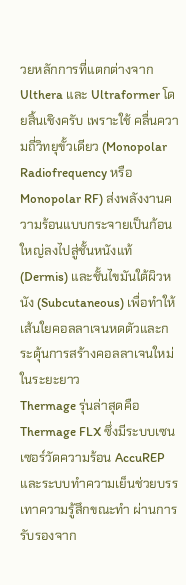วยหลักการที่แตกต่างจาก Ulthera และ Ultraformer โดยสิ้นเชิงครับ เพราะใช้ คลื่นความถี่วิทยุขั้วเดียว (Monopolar Radiofrequency หรือ Monopolar RF) ส่งพลังงานความร้อนแบบกระจายเป็นก้อนใหญ่ลงไปสู่ชั้นหนังแท้ (Dermis) และชั้นไขมันใต้ผิวหนัง (Subcutaneous) เพื่อทำให้เส้นใยคอลลาเจนหดตัวและกระตุ้นการสร้างคอลลาเจนใหม่ในระยะยาว
Thermage รุ่นล่าสุดคือ Thermage FLX ซึ่งมีระบบเซนเซอร์วัดความร้อน AccuREP และระบบทำความเย็นช่วยบรรเทาความรู้สึกขณะทำ ผ่านการรับรองจาก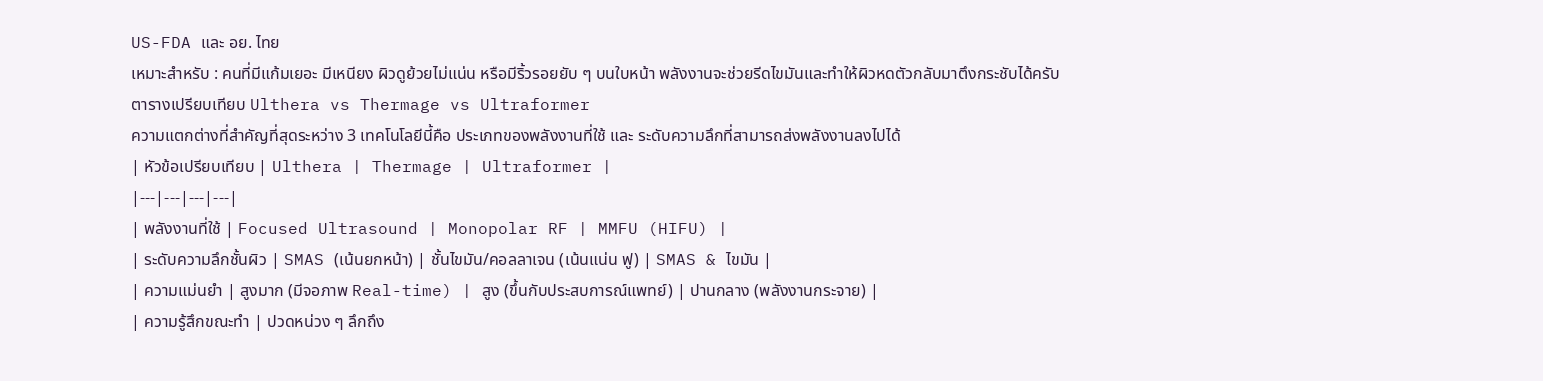US-FDA และ อย. ไทย
เหมาะสำหรับ : คนที่มีแก้มเยอะ มีเหนียง ผิวดูย้วยไม่แน่น หรือมีริ้วรอยยับ ๆ บนใบหน้า พลังงานจะช่วยรีดไขมันและทำให้ผิวหดตัวกลับมาตึงกระชับได้ครับ
ตารางเปรียบเทียบ Ulthera vs Thermage vs Ultraformer
ความแตกต่างที่สำคัญที่สุดระหว่าง 3 เทคโนโลยีนี้คือ ประเภทของพลังงานที่ใช้ และ ระดับความลึกที่สามารถส่งพลังงานลงไปได้
| หัวข้อเปรียบเทียบ | Ulthera | Thermage | Ultraformer |
|---|---|---|---|
| พลังงานที่ใช้ | Focused Ultrasound | Monopolar RF | MMFU (HIFU) |
| ระดับความลึกชั้นผิว | SMAS (เน้นยกหน้า) | ชั้นไขมัน/คอลลาเจน (เน้นแน่น ฟู) | SMAS & ไขมัน |
| ความแม่นยำ | สูงมาก (มีจอภาพ Real-time) | สูง (ขึ้นกับประสบการณ์แพทย์) | ปานกลาง (พลังงานกระจาย) |
| ความรู้สึกขณะทำ | ปวดหน่วง ๆ ลึกถึง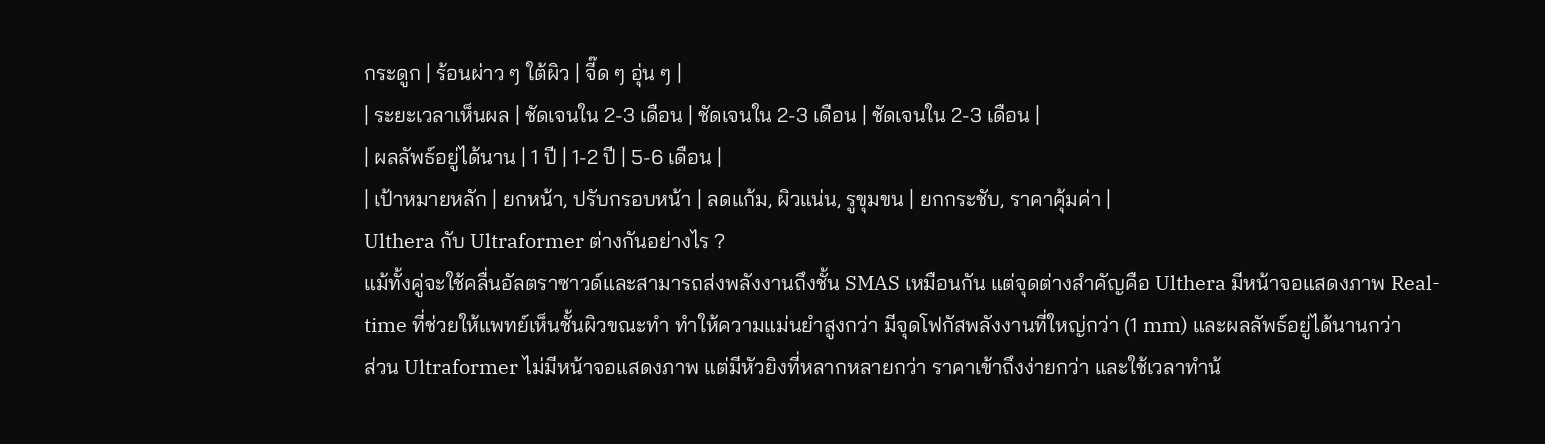กระดูก | ร้อนผ่าว ๆ ใต้ผิว | จี๊ด ๆ อุ่น ๆ |
| ระยะเวลาเห็นผล | ชัดเจนใน 2-3 เดือน | ชัดเจนใน 2-3 เดือน | ชัดเจนใน 2-3 เดือน |
| ผลลัพธ์อยู่ได้นาน | 1 ปี | 1-2 ปี | 5-6 เดือน |
| เป้าหมายหลัก | ยกหน้า, ปรับกรอบหน้า | ลดแก้ม, ผิวแน่น, รูขุมขน | ยกกระชับ, ราคาคุ้มค่า |
Ulthera กับ Ultraformer ต่างกันอย่างไร ?
แม้ทั้งคู่จะใช้คลื่นอัลตราซาวด์และสามารถส่งพลังงานถึงชั้น SMAS เหมือนกัน แต่จุดต่างสำคัญคือ Ulthera มีหน้าจอแสดงภาพ Real-time ที่ช่วยให้แพทย์เห็นชั้นผิวขณะทำ ทำให้ความแม่นยำสูงกว่า มีจุดโฟกัสพลังงานที่ใหญ่กว่า (1 mm) และผลลัพธ์อยู่ได้นานกว่า
ส่วน Ultraformer ไม่มีหน้าจอแสดงภาพ แต่มีหัวยิงที่หลากหลายกว่า ราคาเข้าถึงง่ายกว่า และใช้เวลาทำน้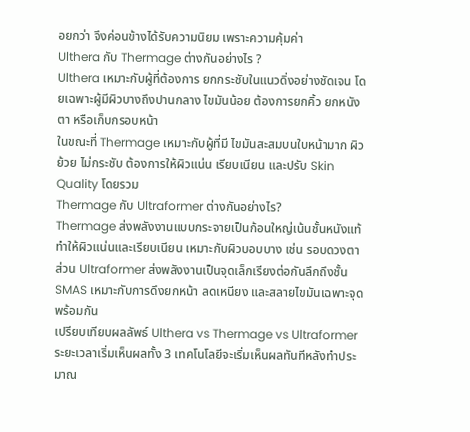อยกว่า จึงค่อนข้างได้รับความนิยม เพราะความคุ้มค่า
Ulthera กับ Thermage ต่างกันอย่างไร ?
Ulthera เหมาะกับผู้ที่ต้องการ ยกกระชับในแนวดิ่งอย่างชัดเจน โดยเฉพาะผู้มีผิวบางถึงปานกลาง ไขมันน้อย ต้องการยกคิ้ว ยกหนังตา หรือเก็บกรอบหน้า
ในขณะที่ Thermage เหมาะกับผู้ที่มี ไขมันสะสมบนใบหน้ามาก ผิวย้วย ไม่กระชับ ต้องการให้ผิวแน่น เรียบเนียน และปรับ Skin Quality โดยรวม
Thermage กับ Ultraformer ต่างกันอย่างไร?
Thermage ส่งพลังงานแบบกระจายเป็นก้อนใหญ่เน้นชั้นหนังแท้ ทำให้ผิวแน่นและเรียบเนียน เหมาะกับผิวบอบบาง เช่น รอบดวงตา
ส่วน Ultraformer ส่งพลังงานเป็นจุดเล็กเรียงต่อกันลึกถึงชั้น SMAS เหมาะกับการดึงยกหน้า ลดเหนียง และสลายไขมันเฉพาะจุดพร้อมกัน
เปรียบเทียบผลลัพธ์ Ulthera vs Thermage vs Ultraformer
ระยะเวลาเริ่มเห็นผลทั้ง 3 เทคโนโลยีจะเริ่มเห็นผลทันทีหลังทำประมาณ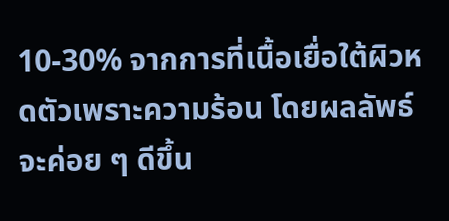10-30% จากการที่เนื้อเยื่อใต้ผิวหดตัวเพราะความร้อน โดยผลลัพธ์จะค่อย ๆ ดีขึ้น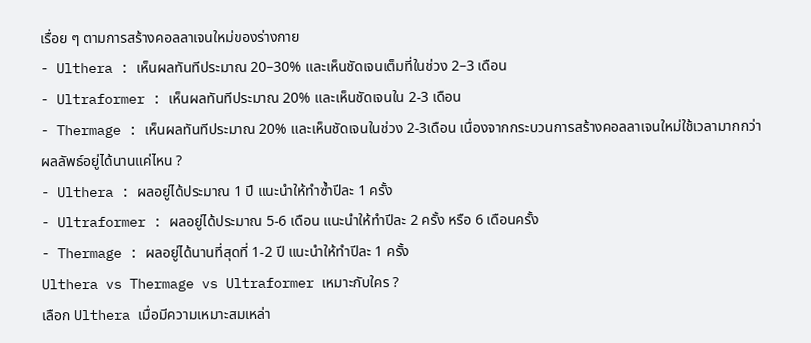เรื่อย ๆ ตามการสร้างคอลลาเจนใหม่ของร่างกาย
- Ulthera : เห็นผลทันทีประมาณ 20–30% และเห็นชัดเจนเต็มที่ในช่วง 2–3 เดือน
- Ultraformer : เห็นผลทันทีประมาณ 20% และเห็นชัดเจนใน 2-3 เดือน
- Thermage : เห็นผลทันทีประมาณ 20% และเห็นชัดเจนในช่วง 2-3เดือน เนื่องจากกระบวนการสร้างคอลลาเจนใหม่ใช้เวลามากกว่า
ผลลัพธ์อยู่ได้นานแค่ไหน ?
- Ulthera : ผลอยู่ได้ประมาณ 1 ปี แนะนำให้ทำซ้ำปีละ 1 ครั้ง
- Ultraformer : ผลอยู่ได้ประมาณ 5-6 เดือน แนะนำให้ทำปีละ 2 ครั้ง หรือ 6 เดือนครั้ง
- Thermage : ผลอยู่ได้นานที่สุดที่ 1-2 ปี แนะนำให้ทำปีละ 1 ครั้ง
Ulthera vs Thermage vs Ultraformer เหมาะกับใคร ?
เลือก Ulthera เมื่อมีความเหมาะสมเหล่า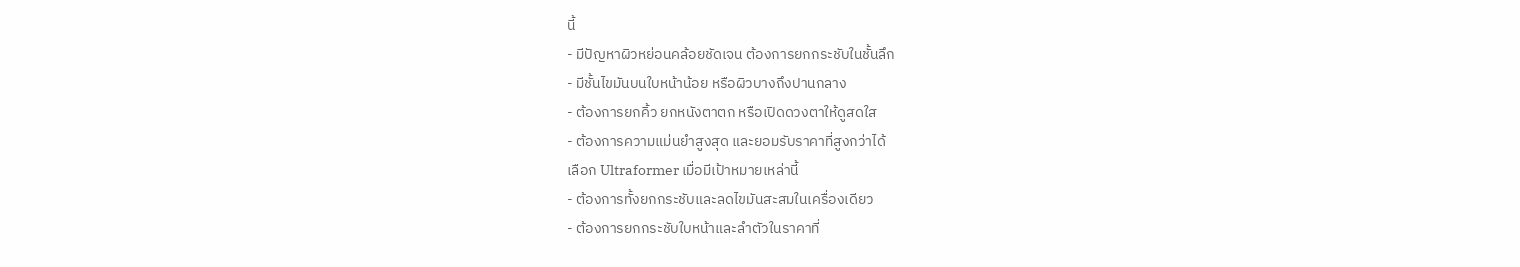นี้
- มีปัญหาผิวหย่อนคล้อยชัดเจน ต้องการยกกระชับในชั้นลึก
- มีชั้นไขมันบนใบหน้าน้อย หรือผิวบางถึงปานกลาง
- ต้องการยกคิ้ว ยกหนังตาตก หรือเปิดดวงตาให้ดูสดใส
- ต้องการความแม่นยำสูงสุด และยอมรับราคาที่สูงกว่าได้
เลือก Ultraformer เมื่อมีเป้าหมายเหล่านี้
- ต้องการทั้งยกกระชับและลดไขมันสะสมในเครื่องเดียว
- ต้องการยกกระชับใบหน้าและลำตัวในราคาที่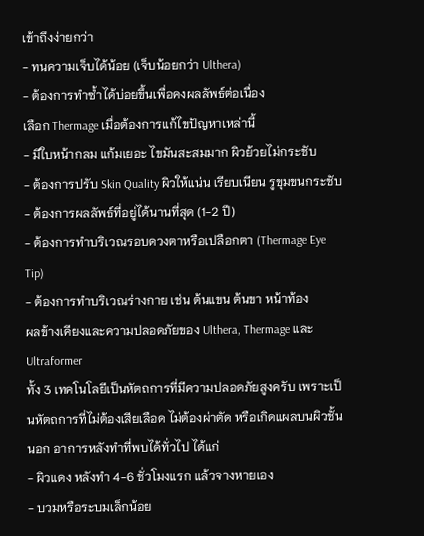เข้าถึงง่ายกว่า
- ทนความเจ็บได้น้อย (เจ็บน้อยกว่า Ulthera)
- ต้องการทำซ้ำได้บ่อยขึ้นเพื่อคงผลลัพธ์ต่อเนื่อง
เลือก Thermage เมื่อต้องการแก้ไขปัญหาเหล่านี้
- มีใบหน้ากลม แก้มเยอะ ไขมันสะสมมาก ผิวย้วยไม่กระชับ
- ต้องการปรับ Skin Quality ผิวให้แน่น เรียบเนียน รูขุมขนกระชับ
- ต้องการผลลัพธ์ที่อยู่ได้นานที่สุด (1-2 ปี)
- ต้องการทำบริเวณรอบดวงตาหรือเปลือกตา (Thermage Eye Tip)
- ต้องการทำบริเวณร่างกาย เช่น ต้นแขน ต้นขา หน้าท้อง
ผลข้างเคียงและความปลอดภัยของ Ulthera, Thermage และ Ultraformer
ทั้ง 3 เทคโนโลยีเป็นหัตถการที่มีความปลอดภัยสูงครับ เพราะเป็นหัตถการที่ไม่ต้องเสียเลือด ไม่ต้องผ่าตัด หรือเกิดแผลบนผิวชั้นนอก อาการหลังทำที่พบได้ทั่วไป ได้แก่
- ผิวแดง หลังทำ 4-6 ชั่วโมงแรก แล้วจางหายเอง
- บวมหรือระบมเล็กน้อย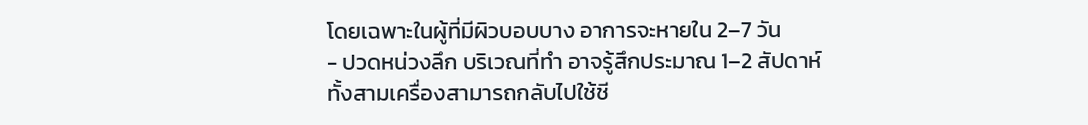โดยเฉพาะในผู้ที่มีผิวบอบบาง อาการจะหายใน 2–7 วัน
- ปวดหน่วงลึก บริเวณที่ทำ อาจรู้สึกประมาณ 1–2 สัปดาห์
ทั้งสามเครื่องสามารถกลับไปใช้ชี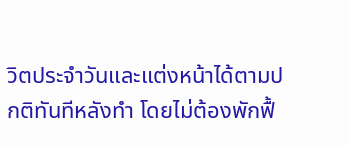วิตประจำวันและแต่งหน้าได้ตามปกติทันทีหลังทำ โดยไม่ต้องพักฟื้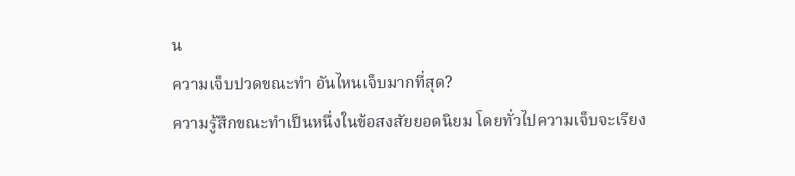น
ความเจ็บปวดขณะทำ อันไหนเจ็บมากที่สุด?
ความรู้สึกขณะทำเป็นหนึ่งในข้อสงสัยยอดนิยม โดยทั่วไปความเจ็บจะเรียง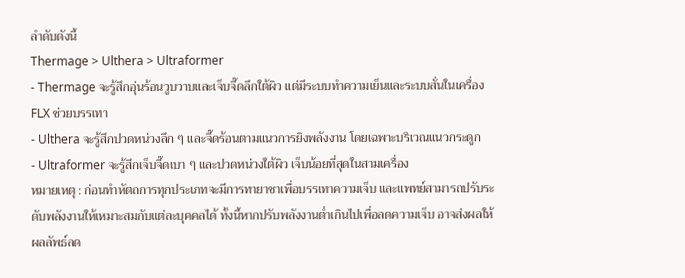ลำดับดังนี้
Thermage > Ulthera > Ultraformer
- Thermage จะรู้สึกอุ่นร้อนวูบวาบและเจ็บจี๊ดลึกใต้ผิว แต่มีระบบทำความเย็นและระบบสั่นในเครื่อง FLX ช่วยบรรเทา
- Ulthera จะรู้สึกปวดหน่วงลึก ๆ และจี๊ดร้อนตามแนวการยิงพลังงาน โดยเฉพาะบริเวณแนวกระดูก
- Ultraformer จะรู้สึกเจ็บจี๊ดเบา ๆ และปวดหน่วงใต้ผิว เจ็บน้อยที่สุดในสามเครื่อง
หมายเหตุ : ก่อนทำหัตถการทุกประเภทจะมีการทายาชาเพื่อบรรเทาความเจ็บ และแพทย์สามารถปรับระดับพลังงานให้เหมาะสมกับแต่ละบุคคลได้ ทั้งนี้หากปรับพลังงานต่ำเกินไปเพื่อลดความเจ็บ อาจส่งผลให้ผลลัพธ์ลด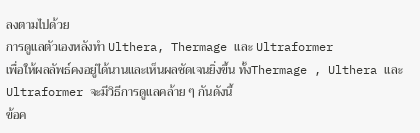ลงตามไปด้วย
การดูแลตัวเองหลังทำ Ulthera, Thermage และ Ultraformer
เพื่อให้ผลลัพธ์คงอยู่ได้นานและเห็นผลชัดเจนยิ่งขึ้น ทั้งThermage , Ulthera และ Ultraformer จะมีวิธีการดูแลคล้าย ๆ กันดังนี้
ข้อค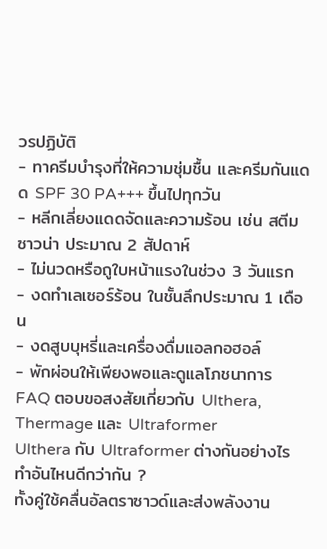วรปฏิบัติ
- ทาครีมบำรุงที่ให้ความชุ่มชื้น และครีมกันแดด SPF 30 PA+++ ขึ้นไปทุกวัน
- หลีกเลี่ยงแดดจัดและความร้อน เช่น สตีม ซาวน่า ประมาณ 2 สัปดาห์
- ไม่นวดหรือถูใบหน้าแรงในช่วง 3 วันแรก
- งดทำเลเซอร์ร้อน ในชั้นลึกประมาณ 1 เดือน
- งดสูบบุหรี่และเครื่องดื่มแอลกอฮอล์
- พักผ่อนให้เพียงพอและดูแลโภชนาการ
FAQ ตอบขอสงสัยเกี่ยวกับ Ulthera, Thermage และ Ultraformer
Ulthera กับ Ultraformer ต่างกันอย่างไร ทำอันไหนดีกว่ากัน ?
ทั้งคู่ใช้คลื่นอัลตราซาวด์และส่งพลังงาน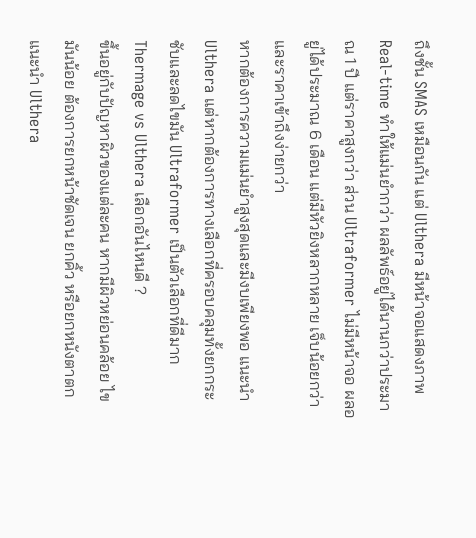ถึงชั้น SMAS เหมือนกัน แต่ Ulthera มีหน้าจอแสดงภาพ Real-time ทำให้แม่นยำกว่า ผลลัพธ์อยู่ได้นานกว่าประมาณ 1 ปี แต่ราคาสูงกว่า ส่วน Ultraformer ไม่มีหน้าจอ ผลอยู่ได้ประมาณ 6 เดือน แต่มีหัวยิงหลากหลาย เจ็บน้อยกว่า และราคาเข้าถึงง่ายกว่า
หากต้องการความแม่นยำสูงสุดและมีงบเพียงพอ แนะนำ Ulthera แต่หากต้องการทางเลือกที่ครอบคลุมทั้งยกกระชับและลดไขมัน Ultraformer เป็นตัวเลือกที่ดีมาก
Thermage vs Ulthera เลือกอันไหนดี ?
ขึ้นอยู่กับปัญหาผิวของแต่ละคน หากมีผิวหย่อนคล้อย ไขมันน้อย ต้องการยกหน้าชัดเจน ยกคิ้ว หรือยกหนังตาตก แนะนำ Ulthera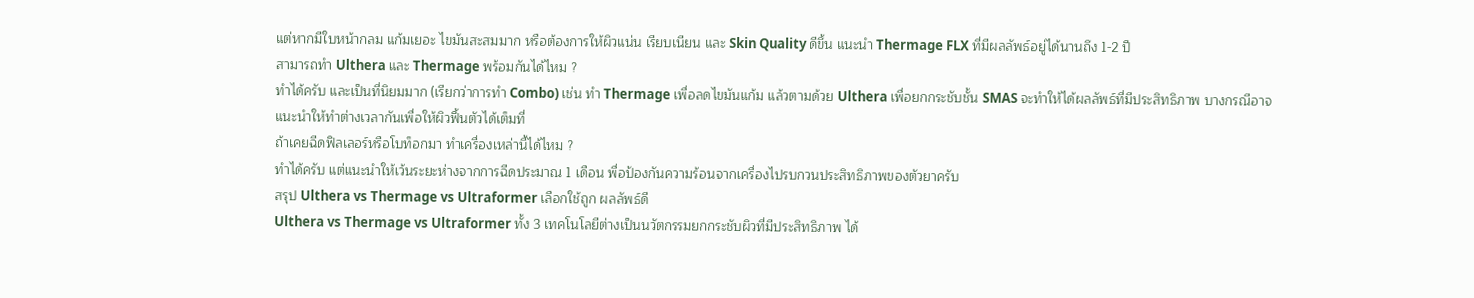แต่หากมีใบหน้ากลม แก้มเยอะ ไขมันสะสมมาก หรือต้องการให้ผิวแน่น เรียบเนียน และ Skin Quality ดีขึ้น แนะนำ Thermage FLX ที่มีผลลัพธ์อยู่ได้นานถึง 1-2 ปี
สามารถทำ Ulthera และ Thermage พร้อมกันได้ไหม ?
ทำได้ครับ และเป็นที่นิยมมาก (เรียกว่าการทำ Combo) เช่น ทำ Thermage เพื่อลดไขมันแก้ม แล้วตามด้วย Ulthera เพื่อยกกระชับชั้น SMAS จะทำให้ได้ผลลัพธ์ที่มีประสิทธิภาพ บางกรณีอาจแนะนำให้ทำต่างเวลากันเพื่อให้ผิวฟื้นตัวได้เต็มที่
ถ้าเคยฉีดฟิลเลอร์หรือโบท็อกมา ทำเครื่องเหล่านี้ได้ไหม ?
ทำได้ครับ แต่แนะนำให้เว้นระยะห่างจากการฉีดประมาณ 1 เดือน พื่อป้องกันความร้อนจากเครื่องไปรบกวนประสิทธิภาพของตัวยาครับ
สรุป Ulthera vs Thermage vs Ultraformer เลือกใช้ถูก ผลลัพธ์ดี
Ulthera vs Thermage vs Ultraformer ทั้ง 3 เทคโนโลยีต่างเป็นนวัตกรรมยกกระชับผิวที่มีประสิทธิภาพ ได้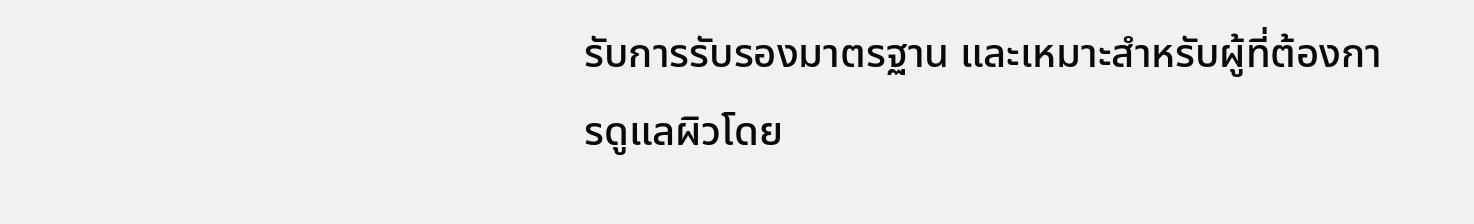รับการรับรองมาตรฐาน และเหมาะสำหรับผู้ที่ต้องการดูแลผิวโดย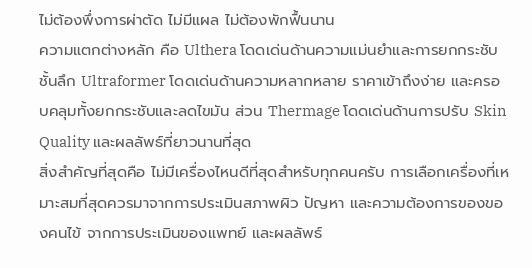ไม่ต้องพึ่งการผ่าตัด ไม่มีแผล ไม่ต้องพักฟื้นนาน
ความแตกต่างหลัก คือ Ulthera โดดเด่นด้านความแม่นยำและการยกกระชับชั้นลึก Ultraformer โดดเด่นด้านความหลากหลาย ราคาเข้าถึงง่าย และครอบคลุมทั้งยกกระชับและลดไขมัน ส่วน Thermage โดดเด่นด้านการปรับ Skin Quality และผลลัพธ์ที่ยาวนานที่สุด
สิ่งสำคัญที่สุดคือ ไม่มีเครื่องไหนดีที่สุดสำหรับทุกคนครับ การเลือกเครื่องที่เหมาะสมที่สุดควรมาจากการประเมินสภาพผิว ปัญหา และความต้องการของของคนไข้ จากการประเมินของแพทย์ และผลลัพธ์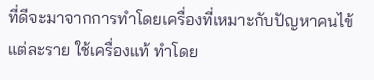ที่ดีจะมาจากการทำโดยเครื่องที่เหมาะกับปัญหาคนไข้แต่ละราย ใช้เครื่องแท้ ทำโดย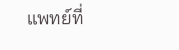แพทย์ที่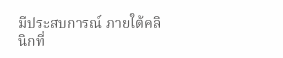มีประสบการณ์ ภายใต้คลินิกที่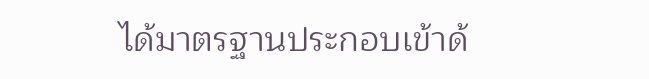ได้มาตรฐานประกอบเข้าด้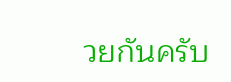วยกันครับ